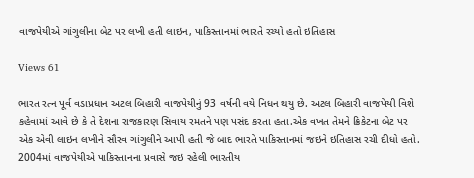વાજપેયીએ ગાંગુલીના બેટ પર લખી હતી લાઇન, પાકિસ્તાનમાં ભારતે રચ્યો હતો ઇતિહાસ

Views 61

ભારત રત્ન પૂર્વ વડાપ્રધાન અટલ બિહારી વાજપેયીનું 93 વર્ષની વયે નિધન થયુ છે. અટલ બિહારી વાજપેયી વિશે કહેવામાં આવે છે કે તે દેશના રાજકારણ સિવાય રમતને પણ પસંદ કરતા હતા.એક વખત તેમને ક્રિકેટના બેટ પર એક એવી લાઇન લખીને સૌરવ ગાંગુલીને આપી હતી જે બાદ ભારતે પાકિસ્તાનમાં જઇને ઇતિહાસ રચી દીધો હતો. 2004માં વાજપેયીએ પાકિસ્તાનના પ્રવાસે જઇ રહેલી ભારતીય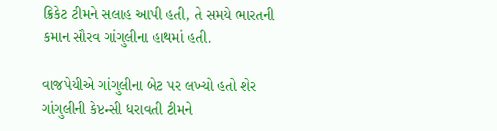ક્રિકેટ ટીમને સલાહ આપી હતી, તે સમયે ભારતની કમાન સૌરવ ગાંગુલીના હાથમાં હતી.

વાજપેયીએ ગાંગુલીના બેટ પર લખ્યો હતો શેર
ગાંગુલીની કેપ્ટન્સી ધરાવતી ટીમને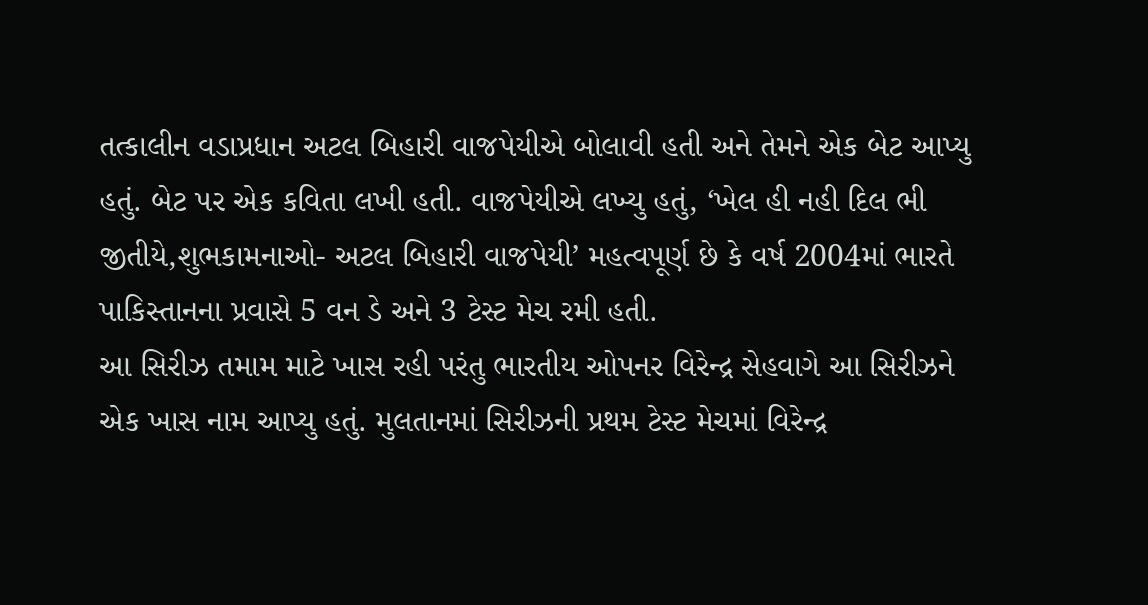તત્કાલીન વડાપ્રધાન અટલ બિહારી વાજપેયીએ બોલાવી હતી અને તેમને એક બેટ આપ્યુ હતું. બેટ પર એક કવિતા લખી હતી. વાજપેયીએ લખ્યુ હતું, ‘ખેલ હી નહી દિલ ભી જીતીયે,શુભકામનાઓ- અટલ બિહારી વાજપેયી’ મહત્વપૂર્ણ છે કે વર્ષ 2004માં ભારતે પાકિસ્તાનના પ્રવાસે 5 વન ડે અને 3 ટેસ્ટ મેચ રમી હતી.
આ સિરીઝ તમામ માટે ખાસ રહી પરંતુ ભારતીય ઓપનર વિરેન્દ્ર સેહવાગે આ સિરીઝને એક ખાસ નામ આપ્યુ હતું. મુલતાનમાં સિરીઝની પ્રથમ ટેસ્ટ મેચમાં વિરેન્દ્ર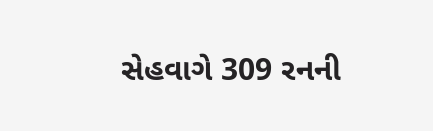સેહવાગે 309 રનની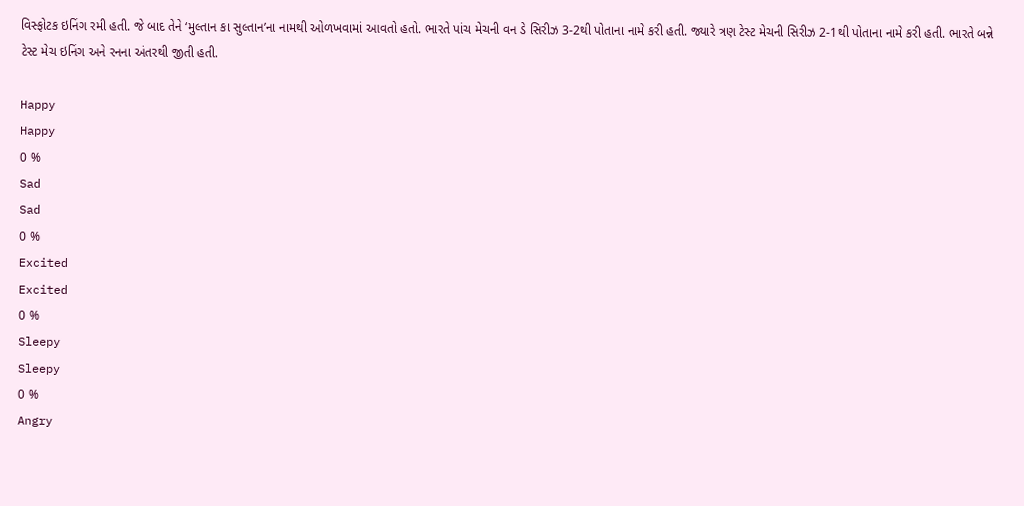વિસ્ફોટક ઇનિંગ રમી હતી. જે બાદ તેને ‘મુલ્તાન કા સુલ્તાન’ના નામથી ઓળખવામાં આવતો હતો. ભારતે પાંચ મેચની વન ડે સિરીઝ 3-2થી પોતાના નામે કરી હતી. જ્યારે ત્રણ ટેસ્ટ મેચની સિરીઝ 2-1થી પોતાના નામે કરી હતી. ભારતે બન્ને ટેસ્ટ મેચ ઇનિંગ અને રનના અંતરથી જીતી હતી.

Happy
Happy
0 %
Sad
Sad
0 %
Excited
Excited
0 %
Sleepy
Sleepy
0 %
Angry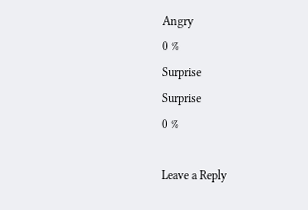Angry
0 %
Surprise
Surprise
0 %

Leave a Reply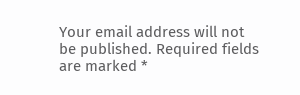Your email address will not be published. Required fields are marked *